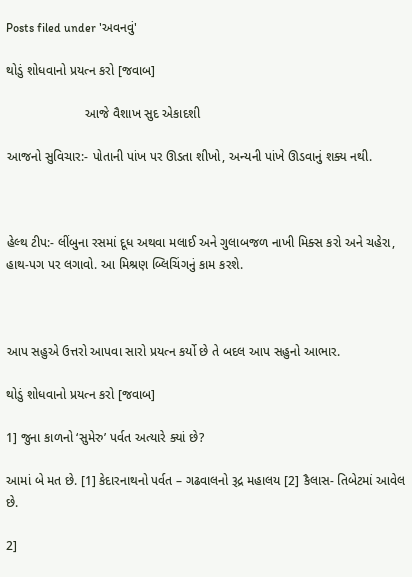Posts filed under 'અવનવું'

થોડું શોધવાનો પ્રયત્ન કરો [જવાબ]

                      આજે વૈશાખ સુદ એકાદશી

આજનો સુવિચાર:- પોતાની પાંખ પર ઊડતા શીખો, અન્યની પાંખે ઊડવાનું શક્ય નથી.



હેલ્થ ટીપ:- લીંબુના રસમાં દૂધ અથવા મલાઈ અને ગુલાબજળ નાખી મિક્સ કરો અને ચહેરા, હાથ-પગ પર લગાવો. આ મિશ્રણ બ્લિચિંગનું કામ કરશે.



આપ સહુએ ઉત્તરો આપવા સારો પ્રયત્ન કર્યો છે તે બદલ આપ સહુનો આભાર.

થોડું શોધવાનો પ્રયત્ન કરો [જવાબ]

1] જુના કાળનો ‘સુમેરુ’ પર્વત અત્યારે ક્યાં છે?

આમાં બે મત છે. [1] કેદારનાથનો પર્વત – ગઢવાલનો રૂદ્ર મહાલય [2] કૈલાસ- તિબેટમાં આવેલ છે.

2]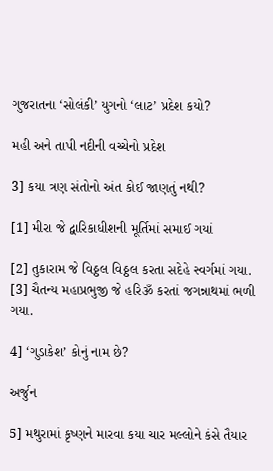ગુજરાતના ‘સોલંકી’ યુગનો ‘લાટ’ પ્રદેશ કયો?

મહી અને તાપી નદીની વચ્ચેનો પ્રદેશ

3] કયા ત્રણ સંતોનો અંત કોઈ જાણતું નથી?

[1] મીરા જે દ્વારિકાધીશની મૂર્તિમાં સમાઈ ગયાં

[2] તુકારામ જે વિઠ્ઠલ વિઠ્ઠલ કરતા સદેહે સ્વર્ગમાં ગયા. [3] ચૈતન્ય મહાપ્રભુજી જે હરિૐ કરતાં જગન્નાથમાં ભળી ગયા.

4] ‘ગુડાકેશ’ કોનું નામ છે?

અર્જુન

5] મથુરામાં કૃષ્ણને મારવા કયા ચાર મલ્લોને કંસે તૈયાર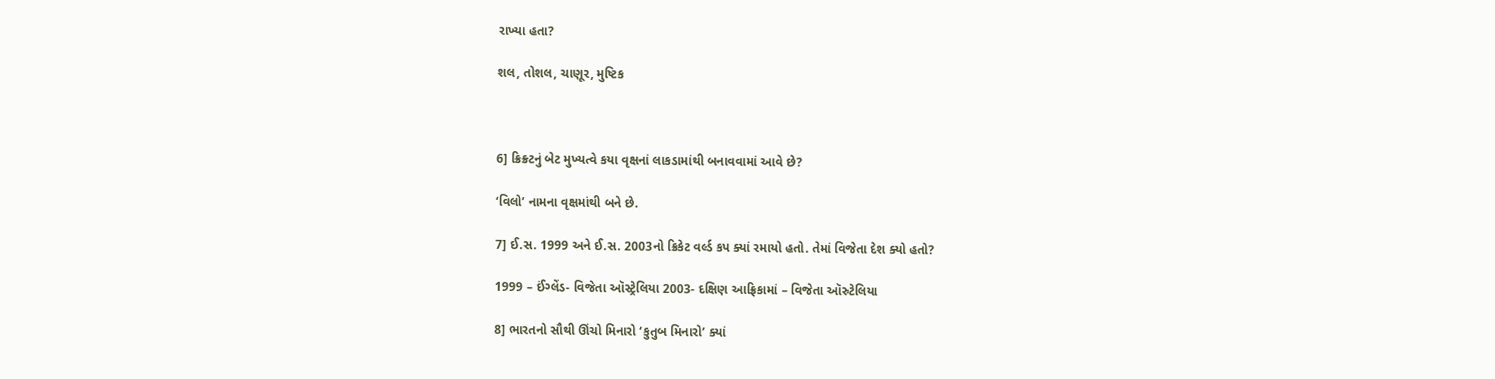રાખ્યા હતા?

શલ, તોશલ, ચાણૂર, મુષ્ટિક



6] ક્રિક્ર્ટનું બેટ મુખ્યત્વે કયા વૃક્ષનાં લાકડામાંથી બનાવવામાં આવે છે?

‘વિલો’ નામના વૃક્ષમાંથી બને છે.

7] ઈ.સ. 1999 અને ઈ.સ. 2003નો ક્રિકેટ વર્લ્ડ કપ ક્યાં રમાયો હતો. તેમાં વિજેતા દેશ ક્યો હતો?

1999 – ઈંગ્લેંડ- વિજેતા ઑસ્ટ્રેલિયા 2003- દક્ષિણ આફ્રિકામાં – વિજેતા ઑસ્ર્ટેલિયા

8] ભારતનો સૌથી ઊંચો મિનારો ‘કુતુબ મિનારો’ ક્યાં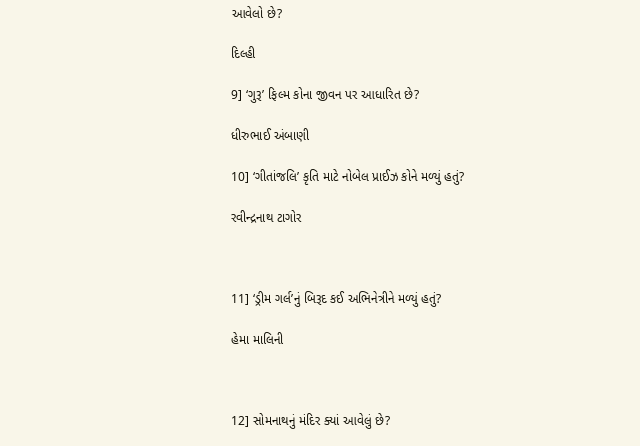આવેલો છે?

દિલ્હી

9] ‘ગુરૂ’ ફિલ્મ કોના જીવન પર આધારિત છે?

ધીરુભાઈ અંબાણી

10] ‘ગીતાંજલિ’ કૃતિ માટે નોબેલ પ્રાઈઝ કોને મળ્યું હતું?

રવીન્દ્રનાથ ટાગોર



11] ‘ડ્રીમ ગર્લ’નું બિરૂદ કઈ અભિનેત્રીને મળ્યું હતું?

હેમા માલિની



12] સોમનાથનું મંદિર ક્યાં આવેલું છે?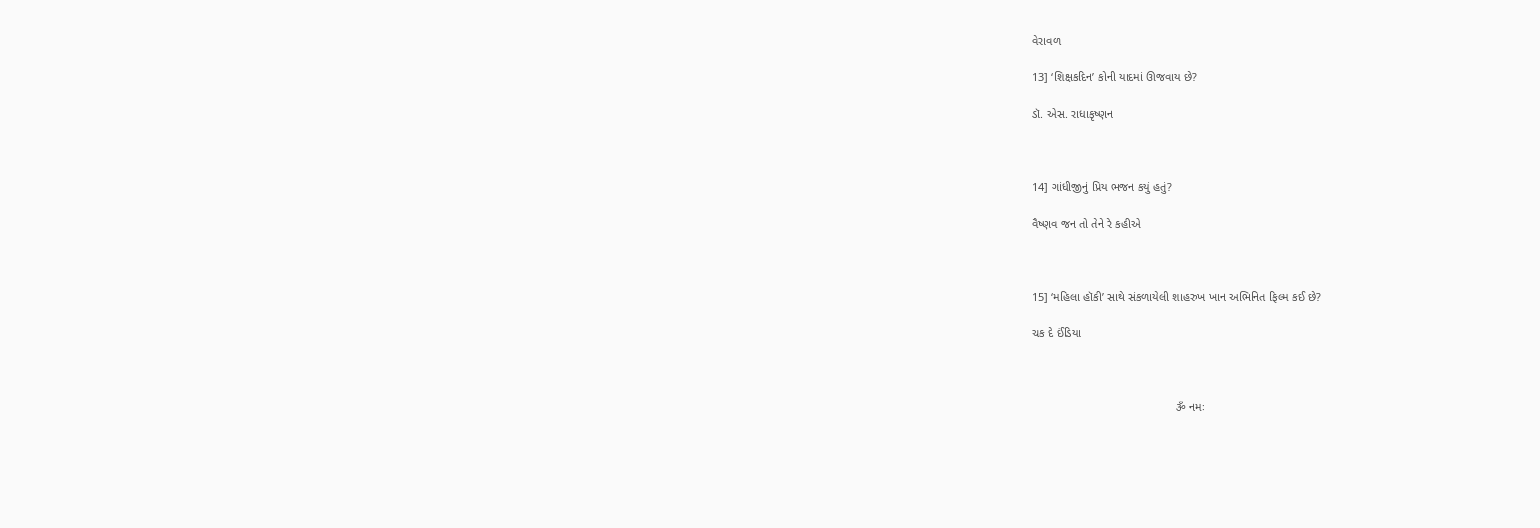વેરાવળ

13] ‘શિક્ષકદિન’ કોની યાદમાં ઊજવાય છે?

ડૉ. એસ. રાધાકૃષ્ણન



14] ગાંધીજીનું પ્રિય ભજન કયું હતું?

વૈષ્ણવ જન તો તેને રે કહીએ



15] ‘મહિલા હૉકી’ સાથે સંકળાયેલી શાહરુખ ખાન અભિનિત ફિલ્મ કઈ છે?

ચક દે ઈંડિયા



                                            ૐ નમઃ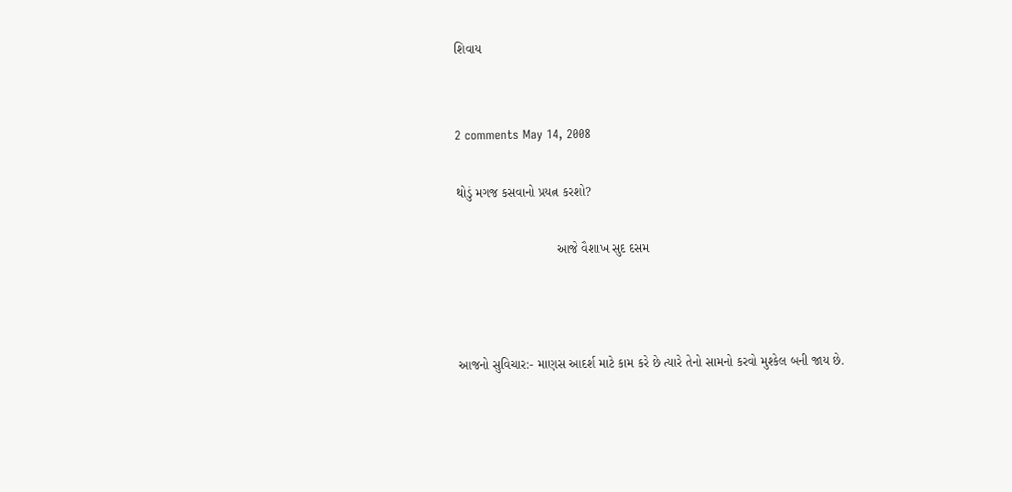શિવાય


2 comments May 14, 2008

થોડું મગજ કસવાનો પ્રયત્ન કરશો?

                            આજે વૈશાખ સુદ દસમ



આજનો સુવિચાર:- માણસ આદર્શ માટે કામ કરે છે ત્યારે તેનો સામનો કરવો મુશ્કેલ બની જાય છે.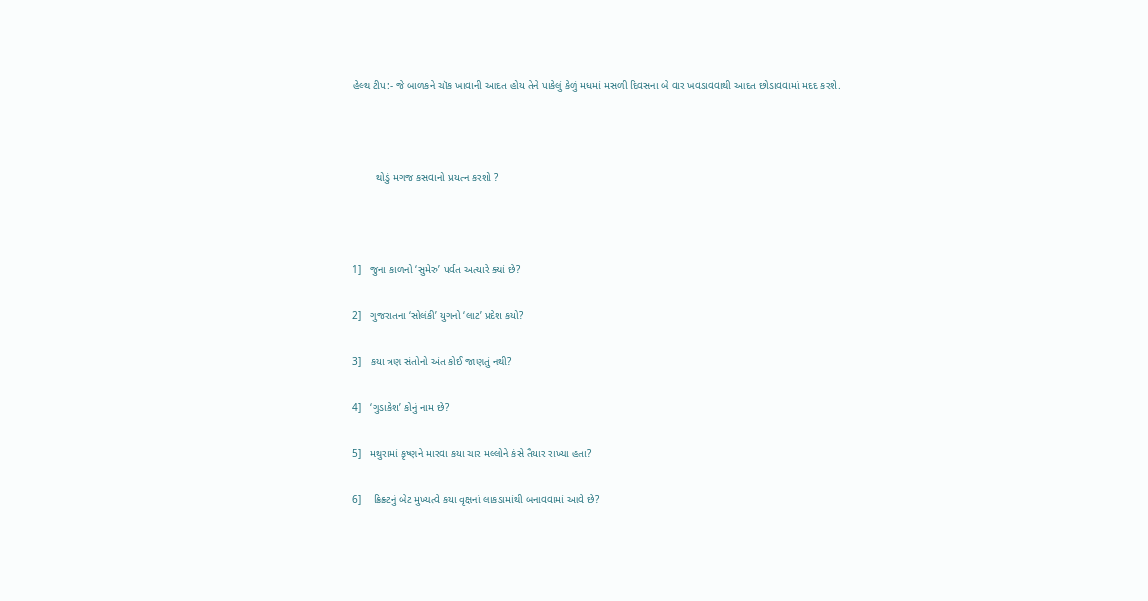હેલ્થ ટીપ:- જે બાળકને ચૉક ખાવાની આદત હોય તેને પાકેલું કેળું મધમાં મસળી દિવસના બે વાર ખવડાવવાથી આદત છોડાવવામાં મદદ કરશે.



        થોડું મગજ કસવાનો પ્રયત્ન કરશો ?



1]   જુના કાળનો ‘સુમેરુ’ પર્વત અત્યારે ક્યાં છે?

2]   ગુજરાતના ‘સોલંકી’ યુગનો ‘લાટ’ પ્રદેશ કયો?

3]   કયા ત્રણ સંતોનો અંત કોઈ જાણતું નથી?

4]   ‘ગુડાકેશ’ કોનું નામ છે?

5]   મથુરામાં કૃષ્ણને મારવા કયા ચાર મલ્લોને કંસે તૈયાર રાખ્યા હતા?

6]    ક્રિક્ર્ટનું બેટ મુખ્યત્વે કયા વૃક્ષનાં લાકડામાંથી બનાવવામાં આવે છે?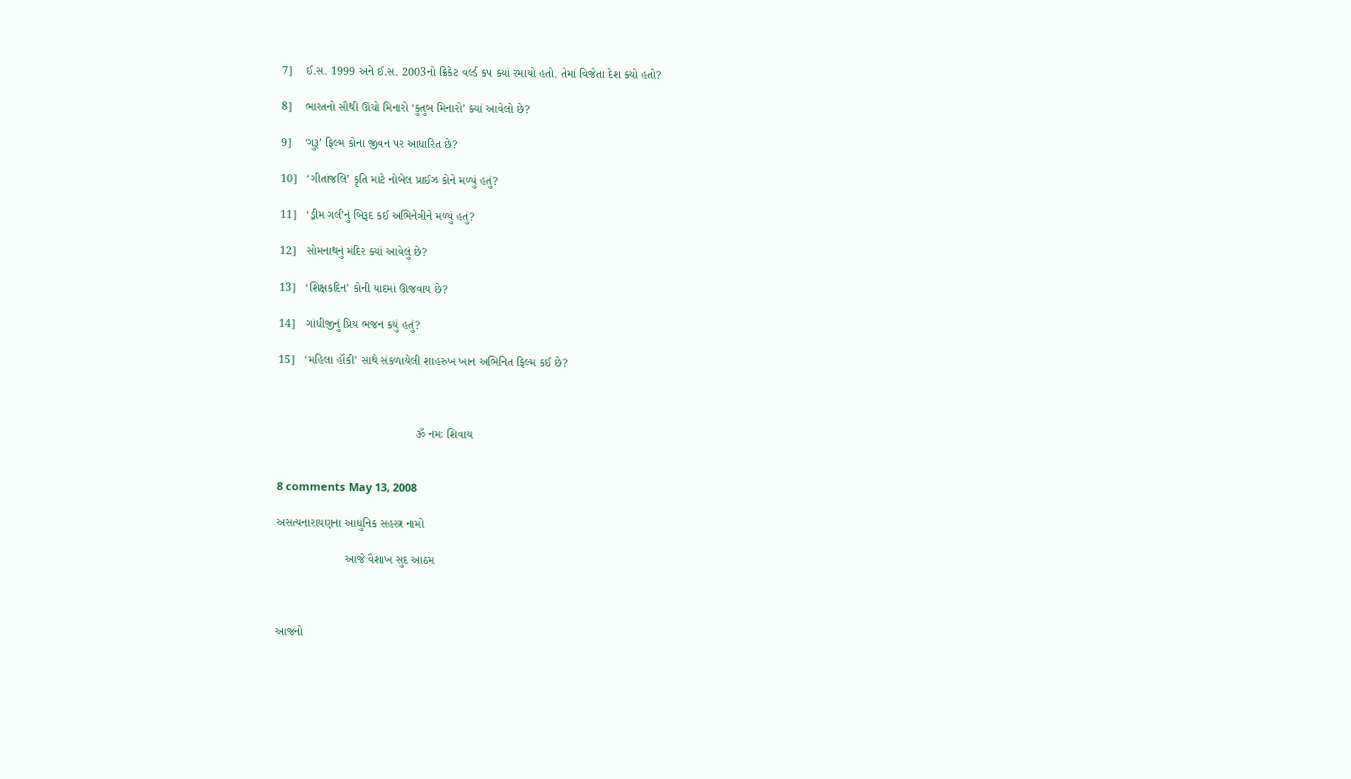7]    ઈ.સ. 1999 અને ઈ.સ. 2003નો ક્રિકેટ વર્લ્ડ કપ ક્યાં રમાયો હતો. તેમાં વિજેતા દેશ ક્યો હતો?

8]    ભારતનો સૌથી ઊંચો મિનારો ‘કુતુબ મિનારો’ ક્યાં આવેલો છે?

9]    ‘ગુરૂ’ ફિલ્મ કોના જીવન પર આધારિત છે?

10]   ‘ગીતાંજલિ’ કૃતિ માટે નોબેલ પ્રાઈઝ કોને મળ્યું હતું?

11]   ‘ડ્રીમ ગર્લ’નું બિરૂદ કઈ અભિનેત્રીને મળ્યું હતું?

12]   સોમનાથનું મંદિર ક્યાં આવેલું છે?

13]   ‘શિક્ષકદિન’ કોની યાદમાં ઊજવાય છે?

14]   ગાંધીજીનું પ્રિય ભજન કયું હતું?

15]   ‘મહિલા હૉકી’ સાથે સંકળાયેલી શાહરુખ ખાન અભિનિત ફિલ્મ કઈ છે?



                                          ૐ નમઃ શિવાય


8 comments May 13, 2008

અસત્યનારાયણના આધુનિક સહસ્ત્ર નામો

                     આજે વૈશાખ સુદ આઠમ



આજનો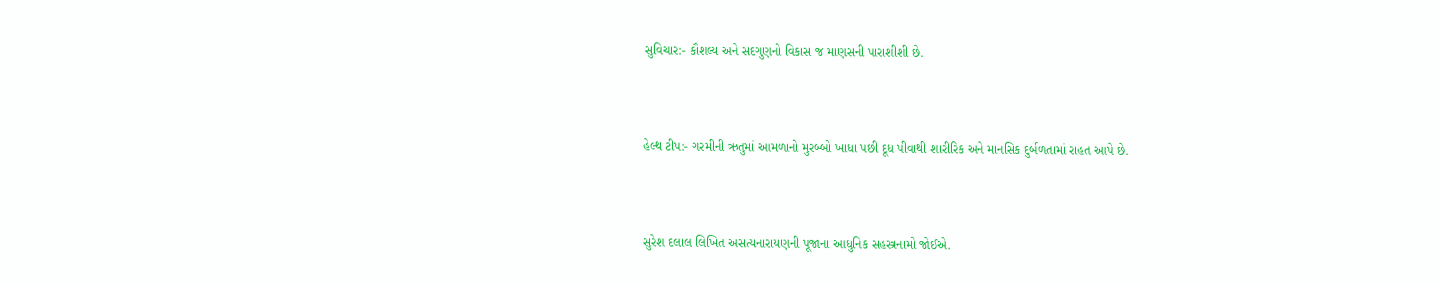સુવિચાર:- કૌશલ્ય અને સદગુણનો વિકાસ જ માણસની પારાશીશી છે.



હેલ્થ ટીપ:- ગરમીની ઋતુમાં આમળાનો મુરબ્બો ખાધા પછી દૂધ પીવાથી શારીરિક અને માનસિક દુર્બળતામાં રાહત આપે છે.



સુરેશ દલાલ લિખિત અસત્યનારાયણની પૂજાના આધુનિક સહસ્ત્રનામો જોઈએ.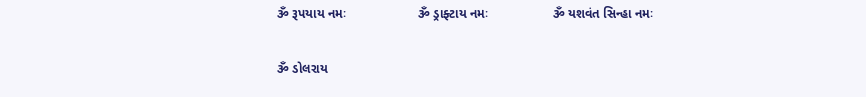ૐ રૂપયાય નમઃ                    ૐ ડ્રાફ્ટાય નમઃ                  ૐ યશવંત સિન્હા નમઃ

ૐ ડોલરાય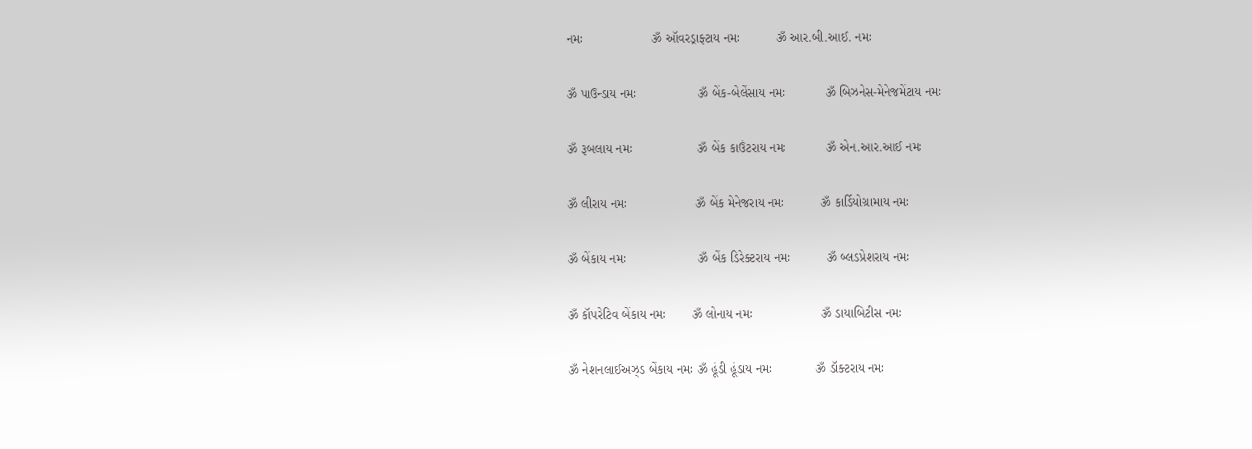નમઃ                   ૐ ઑવરડ્રાફ્ટાય નમઃ          ૐ આર.બી.આઈ. નમઃ

ૐ પાઉન્ડાય નમઃ                 ૐ બેંક-બેલેંસાય નમઃ           ૐ બિઝનેસ-મેનેજમેંટાય નમઃ

ૐ રૂબલાય નમઃ                  ૐ બેંક કાઉંટરાય નમઃ           ૐ એન.આર.આઈ નમઃ

ૐ લીરાય નમઃ                   ૐ બેંક મેનેજરાય નમઃ          ૐ કાર્ડિયોગ્રામાય નમઃ

ૐ બેંકાય નમઃ                    ૐ બેંક ડિરેક્ટરાય નમઃ          ૐ બ્લડપ્રેશરાય નમઃ

ૐ કૉપરેટિવ બેંકાય નમઃ       ૐ લોનાય નમઃ                   ૐ ડાયાબિટીસ નમઃ

ૐ નેશનલાઈઅઝ્ડ બેંકાય નમઃ ૐ હૂંડી હૂંડાય નમઃ            ૐ ડૉક્ટરાય નમઃ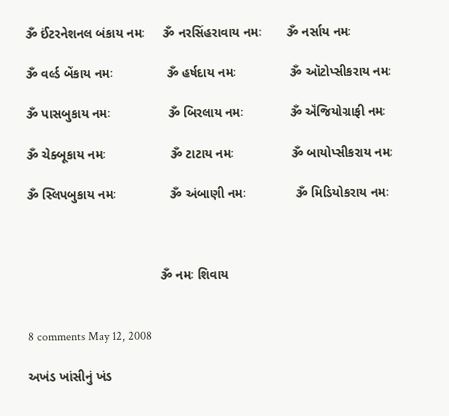ૐ ઈંટરનેશનલ બંકાય નમઃ     ૐ નરસિંહરાવાય નમઃ       ૐ નર્સાય નમઃ

ૐ વર્લ્ડ બેંકાય નમઃ               ૐ હર્ષદાય નમઃ               ૐ ઑટોપ્સીકરાય નમઃ

ૐ પાસબુકાય નમઃ                ૐ બિરલાય નમઃ             ૐ ઍંજિયોગ્રાફી નમઃ

ૐ ચેક્બૂકાય નમઃ                  ૐ ટાટાય નમઃ                ૐ બાયોપ્સીકરાય નમઃ

ૐ સ્લિપબુકાય નમઃ               ૐ અંબાણી નમઃ              ૐ મિડિયોકરાય નમઃ



                                     ૐ નમઃ શિવાય


8 comments May 12, 2008

અખંડ ખાંસીનું ખંડ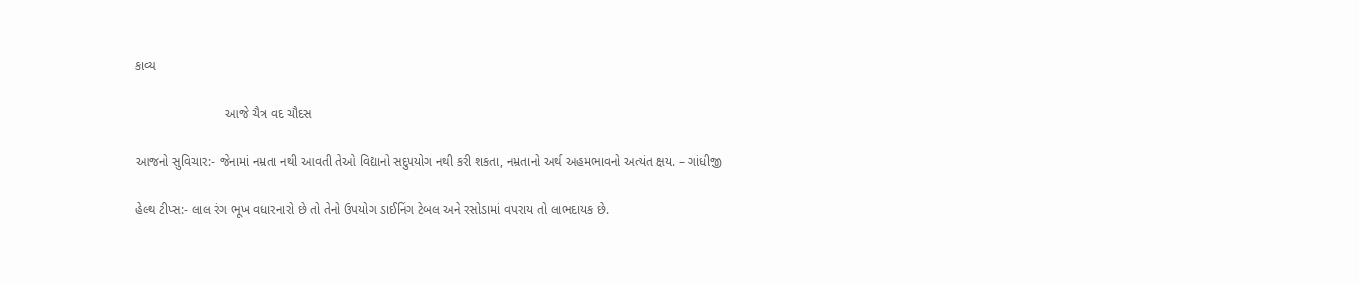કાવ્ય

                         આજે ચૈત્ર વદ ચૌદસ

આજનો સુવિચાર:- જેનામાં નમ્રતા નથી આવતી તેઓ વિદ્યાનો સદુપયોગ નથી કરી શકતા, નમ્રતાનો અર્થ અહમભાવનો અત્યંત ક્ષય. – ગાંધીજી

હેલ્થ ટીપ્સ:- લાલ રંગ ભૂખ વધારનારો છે તો તેનો ઉપયોગ ડાઈનિંગ ટેબલ અને રસોડામાં વપરાય તો લાભદાયક છે.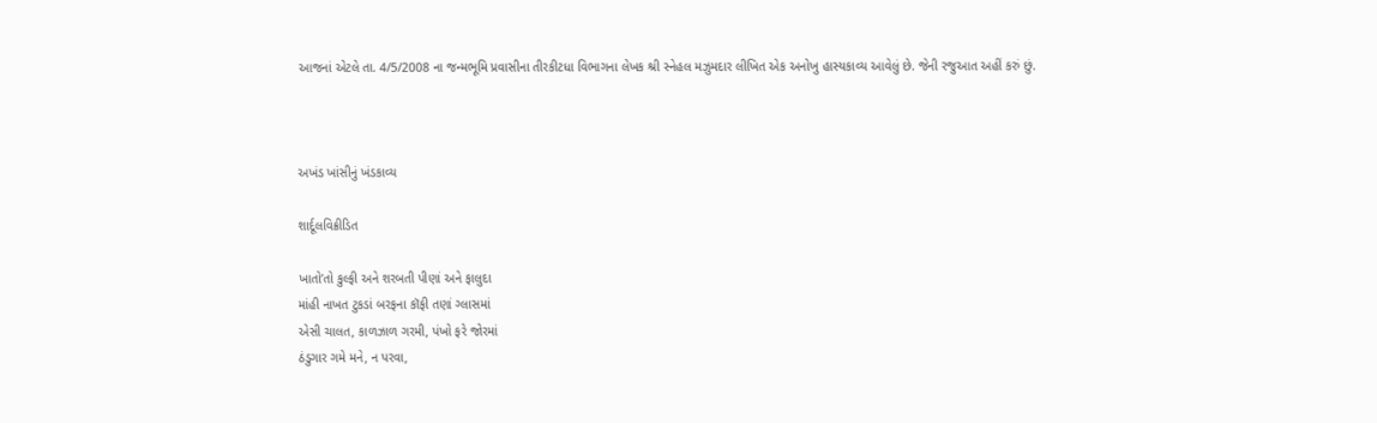આજનાં એટલે તા. 4/5/2008 ના જન્મભૂમિ પ્રવાસીના તીરકીટધા વિભાગના લેખક શ્રી સ્નેહલ મઝુમદાર લીખિત એક અનોખુ હાસ્યકાવ્ય આવેલું છે. જેની રજુઆત અહીં કરું છું.



અખંડ ખાંસીનું ખંડકાવ્ય

શાર્દૂલવિક્રીડિત

ખાતો’તો કુલ્ફી અને શરબતી પીણાં અને ફાલુદા
માંહી નાખત ટુકડાં બરફના કૉફી તણાં ગ્લાસમાં
એસી ચાલત, કાળઝાળ ગરમી, પંખો ફરે જોરમાં
ઠંડુગાર ગમે મને, ન પરવા,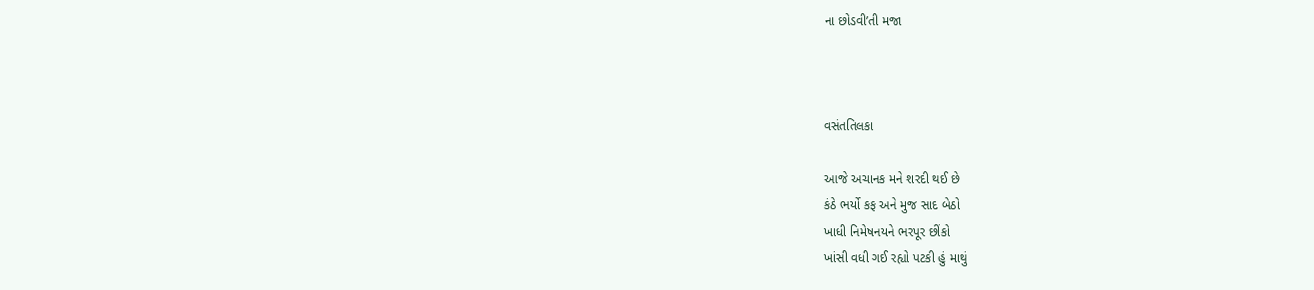ના છોડવી’તી મજા



વસંતતિલકા

આજે અચાનક મને શરદી થઈ છે
કંઠે ભર્યો કફ અને મુજ સાદ બેઠો
ખાધી નિમેષનયને ભરપૂર છીંકો
ખાંસી વધી ગઈ રહ્યો પટકી હું માથું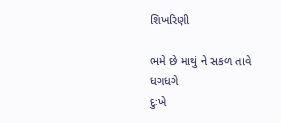શિખરિણી

ભમે છે માથું ને સકળ તાવે ધગધગે
દુઃખે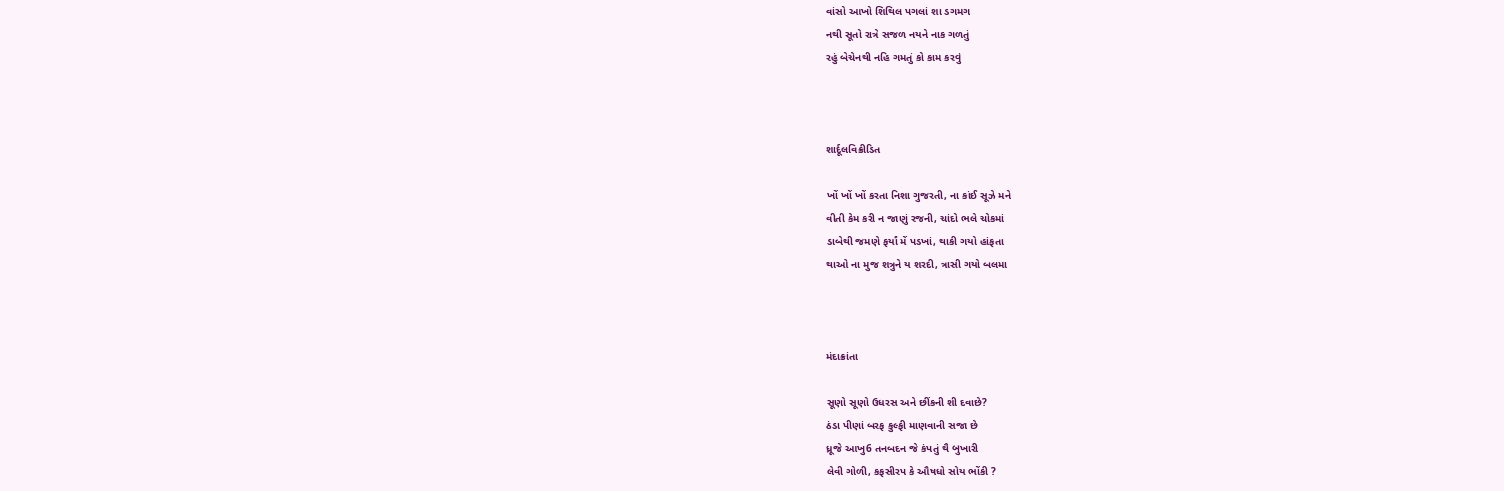વાંસો આખો શિથિલ પગલાં શા ડગમગ
નથી સૂતો રાત્રે સજળ નયને નાક ગળતું
રહું બેચેનથી નહિ ગમતું કો કામ કરવું



શાર્દૂલવિક્રીડિત

ખોં ખોં ખોં કરતા નિશા ગુજરતી, ના કાંઈ સૂઝે મને
વીતી કેમ કરી ન જાણું રજની, ચાંદો ભલે ચોકમાં
ડાબેથી જમણે ફર્યાં મેં પડખાં, થાકી ગયો હાંફતા
થાઓ ના મુજ શત્રુને ય શરદી, ત્રાસી ગયો બલમા



મંદાક્રાંતા

સૂણો સૂણો ઉધરસ અને છીંકની શી દવાછે?
ઠંડા પીણાં બરફ કુલ્ફી માણવાની સજા છે
ધ્રૂજે આખુ6 તનબદન જે કંપતું થૈ બુખારી
લેવી ગોળી, કફસીરપ કે ઔષધો સોય ભોંકી ?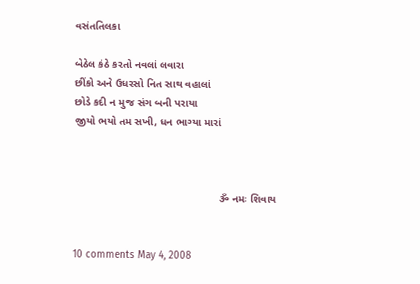વસંતતિલકા

બેઠેલ કંઠે કરતો નવલાં લવારા
છીંકો અને ઉધરસો નિત સાથ વહાલાં
છોડે કદી ન મુજ સંગ બની પરાયા
જીયો ભયો તમ સખી, ધન ભાગ્યા મારાં



                                                 ૐ નમઃ શિવાય


10 comments May 4, 2008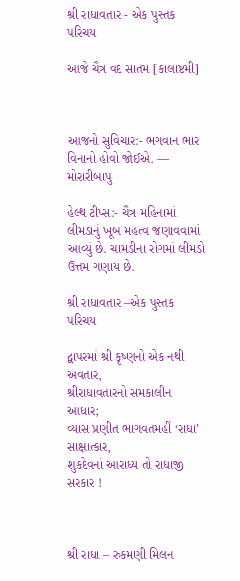શ્રી રાધાવતાર - એક પુસ્તક પરિચય

આજે ચૈત્ર વદ સાતમ [કાલાષ્ટમી]



આજનો સુવિચાર:- ભગવાન ભાર વિનાનો હોવો જોઈએ. — મોરારીબાપુ

હેલ્થ ટીપ્સ:- ચૈત્ર મહિનામાં લીમડાનું ખૂબ મહત્વ જણાવવામાં આવ્યું છે. ચામડીના રોગમાં લીમડો ઉત્તમ ગણાય છે.

શ્રી રાધાવતાર –એક પુસ્તક પરિચય

દ્વાપરમાં શ્રી કૃષ્ણનો એક નથી અવતાર,
શ્રીરાધાવતારનો સમકાલીન આધાર;
વ્યાસ પ્રણીત ભાગવતમહીં ‘રાધા’ સાક્ષાત્કાર,
શુકદેવનાં આરાધ્ય તો રાધાજી સરકાર !



શ્રી રાધા – રુકમણી મિલન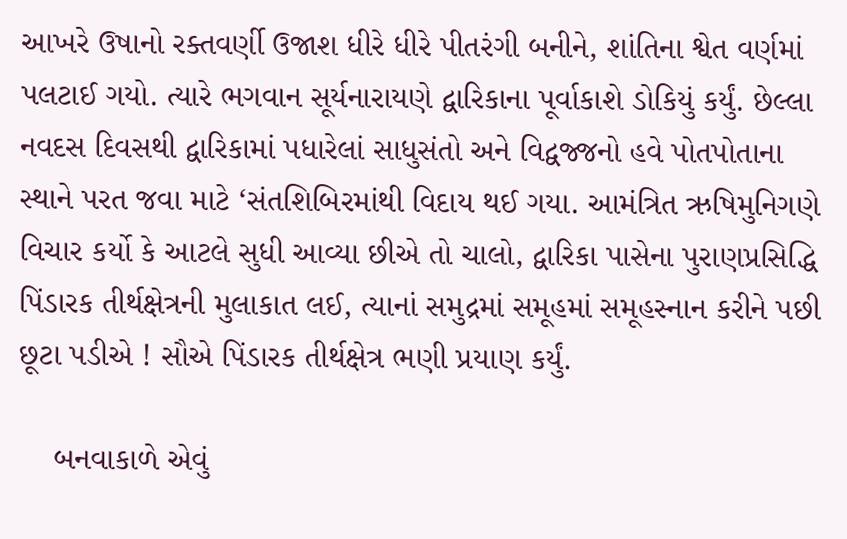આખરે ઉષાનો રક્તવર્ણી ઉજાશ ધીરે ધીરે પીતરંગી બનીને, શાંતિના શ્વેત વર્ણમાં પલટાઈ ગયો. ત્યારે ભગવાન સૂર્યનારાયણે દ્વારિકાના પૂર્વાકાશે ડોકિયું કર્યું. છેલ્લા નવદસ દિવસથી દ્વારિકામાં પધારેલાં સાધુસંતો અને વિદ્વજ્જનો હવે પોતપોતાના સ્થાને પરત જવા માટે ‘સંતશિબિરમાંથી વિદાય થઈ ગયા. આમંત્રિત ઋષિમુનિગણે વિચાર કર્યો કે આટલે સુધી આવ્યા છીએ તો ચાલો, દ્વારિકા પાસેના પુરાણપ્રસિદ્ધિ પિંડારક તીર્થક્ષેત્રની મુલાકાત લઈ, ત્યાનાં સમુદ્રમાં સમૂહમાં સમૂહસ્નાન કરીને પછી છૂટા પડીએ ! સૌએ પિંડારક તીર્થક્ષેત્ર ભણી પ્રયાણ કર્યું.

    બનવાકાળે એવું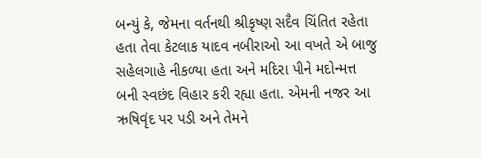બન્યું કે, જેમના વર્તનથી શ્રીકૃષ્ણ સદૈવ ચિંતિત રહેતા હતા તેવા કેટલાક યાદવ નબીરાઓ આ વખતે એ બાજુ સહેલગાહે નીકળ્યા હતા અને મદિરા પીને મદોન્મત્ત બની સ્વછંદ વિહાર કરી રહ્યા હતા. એમની નજર આ ઋષિવૃંદ પર પડી અને તેમને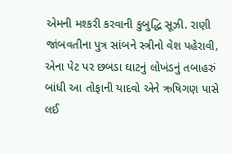એમની મશ્કરી કરવાની કુબુદ્ધિ સૂઝી. રાણી જાંબવતીના પુત્ર સાંબને સ્ત્રીનો વેશ પહેરાવી, એના પેટ પર છબડા ઘાટનું લોખંડનું તબાહરું બાંધી આ તોફાની યાદવો એને ઋષિગણ પાસે લઈ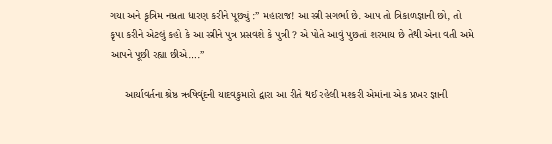ગયા અને કૃત્રિમ નમ્રતા ધારણ કરીને પૂછ્યું :” મહારાજ! આ સ્ત્રી સગર્ભા છે. આપ તો ત્રિકાળજ્ઞાની છો, તો કૃપા કરીને એટલું કહો કે આ સ્ત્રીને પુત્ર પ્રસવશે કે પુત્રી ? એ પોતે આવું પુછતાં શરમાય છે તેથી એના વતી અમે આપને પૂછી રહ્યા છીએ….”

     આર્યાવર્તના શ્રેષ્ઠ ઋષિવૃંદની યાદવકુમારો દ્વારા આ રીતે થઈ રહેલી મશ્કરી એમાંના એક પ્રખર જ્ઞાની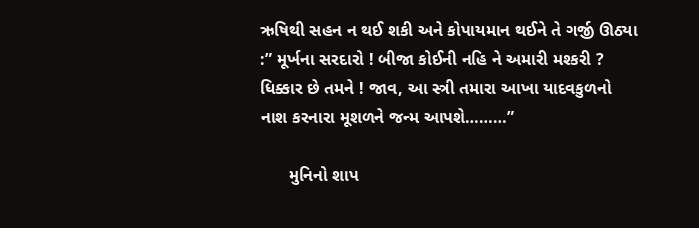ઋષિથી સહન ન થઈ શકી અને કોપાયમાન થઈને તે ગર્જી ઊઠ્યા :” મૂર્ખના સરદારો ! બીજા કોઈની નહિ ને અમારી મશ્કરી ? ધિક્કાર છે તમને ! જાવ, આ સ્ત્રી તમારા આખા યાદવકુળનો નાશ કરનારા મૂશળને જન્મ આપશે………”

      મુનિનો શાપ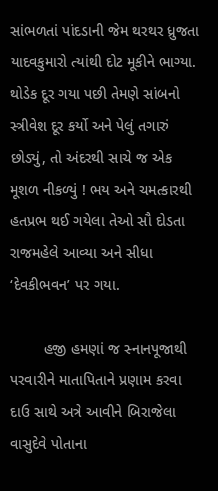સાંભળતાં પાંદડાની જેમ થરથર ધ્રુજતા યાદવકુમારો ત્યાંથી દોટ મૂકીને ભાગ્યા. થોડેક દૂર ગયા પછી તેમણે સાંબનો સ્ત્રીવેશ દૂર કર્યો અને પેલું તગારું છોડ્યું, તો અંદરથી સાચે જ એક મૂશળ નીકળ્યું ! ભય અને ચમત્કારથી હતપ્રભ થઈ ગયેલા તેઓ સૌ દોડતા રાજમહેલે આવ્યા અને સીધા ‘દેવકીભવન’ પર ગયા.

        હજી હમણાં જ સ્નાનપૂજાથી પરવારીને માતાપિતાને પ્રણામ કરવા દાઉ સાથે અત્રે આવીને બિરાજેલા વાસુદેવે પોતાના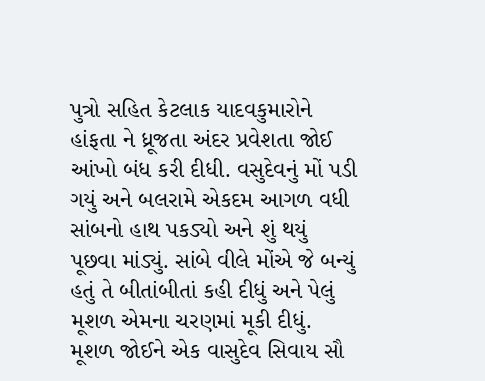પુત્રો સહિત કેટલાક યાદવકુમારોને હાંફતા ને ધ્રૂજતા અંદર પ્રવેશતા જોઈ આંખો બંધ કરી દીધી. વસુદેવનું મોં પડી ગયું અને બલરામે એકદમ આગળ વધી સાંબનો હાથ પકડ્યો અને શું થયું પૂછવા માંડ્યું. સાંબે વીલે મોંએ જે બન્યું હતું તે બીતાંબીતાં કહી દીધું અને પેલું મૂશળ એમના ચરણમાં મૂકી દીધું. મૂશળ જોઈને એક વાસુદેવ સિવાય સૌ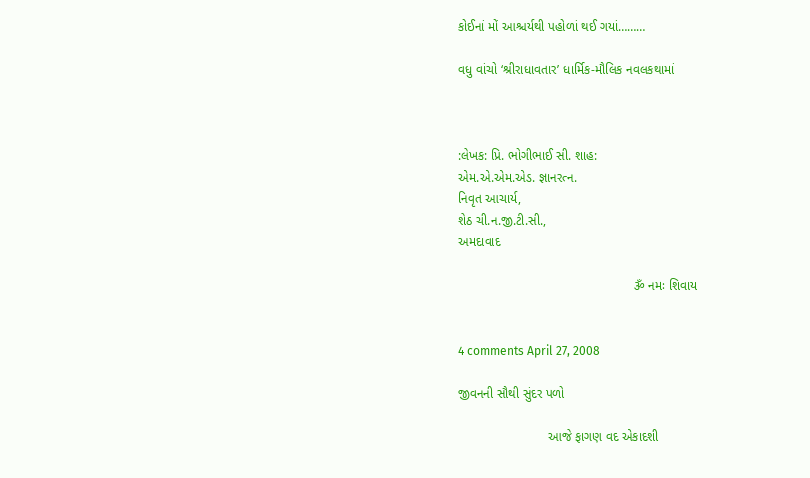કોઈનાં મોં આશ્ચર્યથી પહોળાં થઈ ગયાં………

વધુ વાંચો ‘શ્રીરાધાવતાર’ ધાર્મિક-મૌલિક નવલકથામાં



:લેખક: પ્રિ. ભોગીભાઈ સી. શાહ:
એમ.એ.એમ.એડ. જ્ઞાનરત્ન.
નિવૃત આચાર્ય,
શેઠ ચી.ન.જી.ટી.સી.,
અમદાવાદ

                                                 ૐ નમઃ શિવાય


4 comments April 27, 2008

જીવનની સૌથી સુંદર પળો

                         આજે ફાગણ વદ એકાદશી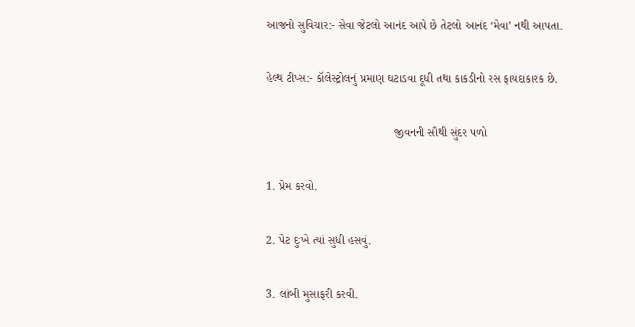આજનો સુવિચાર:- સેવા જેટલો આનંદ આપે છે તેટલો આનંદ ‘મેવા’ નથી આપતા.

હેલ્થ ટીપ્સ:- કૉલેસ્ટ્રોલનું પ્રમાણ ઘટાડવા દૂધી તથા કાકડીનો રસ ફાયદાકારક છે.

                                       જીવનની સૌથી સુંદર પળો

1. પ્રેમ કરવો.

2. પેટ દુઃખે ત્યાં સુધી હસવું.

3. લાંબી મુસાફરી કરવી.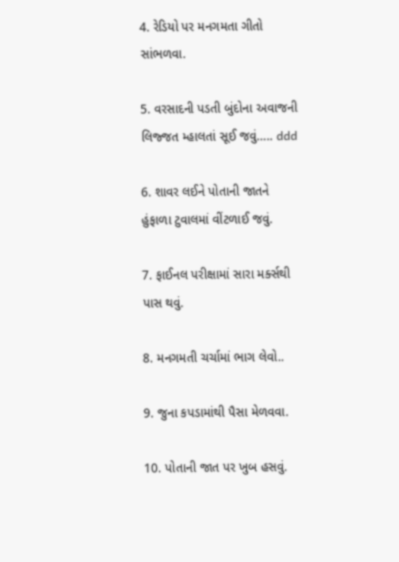4. રેડિયો પર મનગમતા ગીતો સાંભળવા.

5. વરસાદની પડતી બુંદોના અવાજની લિજ્જત મ્હાલતાં સૂઈ જવું….. ddd

6. શાવર લઈને પોતાની જાતને હુંફાળા ટુવાલમાં વીંટળાઈ જવું.

7. ફાઈનલ પરીક્ષામાં સારા મર્ક્સથી પાસ થવું.

8. મનગમતી ચર્ચામાં ભાગ લેવો..

9. જુના કપડામાંથી પૈસા મેળવવા.

10. પોતાની જાત પર ખુબ હસવું.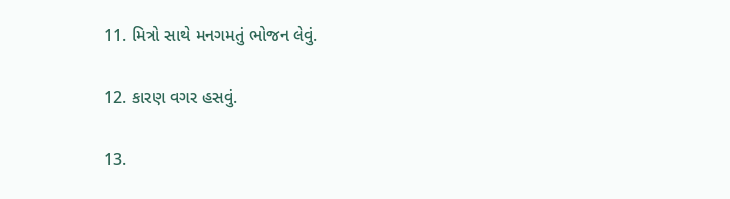11. મિત્રો સાથે મનગમતું ભોજન લેવું.

12. કારણ વગર હસવું.

13.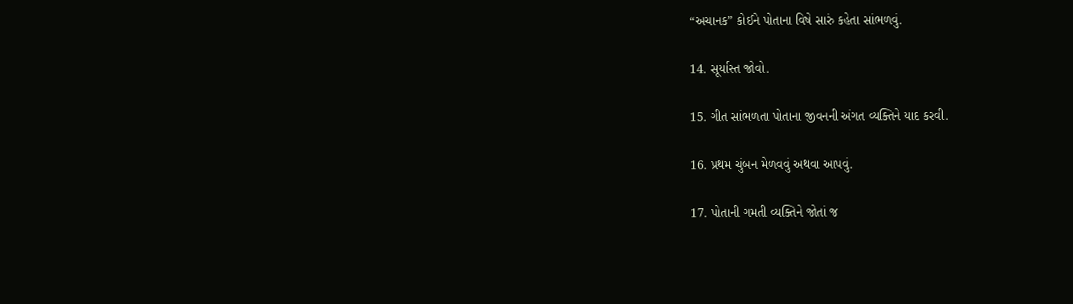“અચાનક” કોઈને પોતાના વિષે સારું કહેતા સાંભળવું.

14. સૂર્યાસ્ત જોવો.

15. ગીત સાંભળતા પોતાના જીવનની અંગત વ્યક્તિને યાદ કરવી.

16. પ્રથમ ચુંબન મેળવવું અથવા આપવું.

17. પોતાની ગમતી વ્યક્તિને જોતાં જ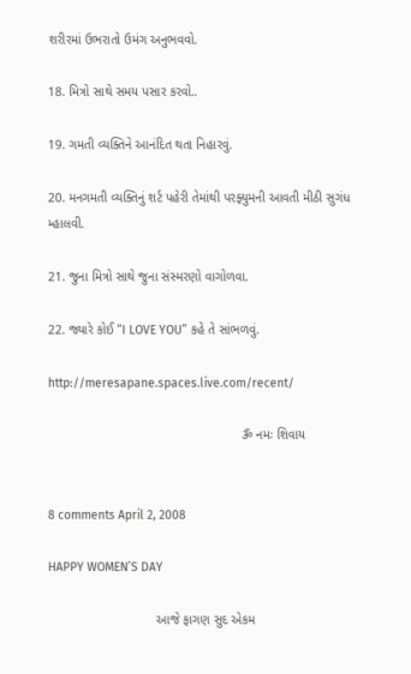શરીરમાં ઉભરાતો ઉમંગ અનુભવવો.

18. મિત્રો સાથે સમય પસાર કરવો..

19. ગમતી વ્યક્તિને આનંદિત થતા નિહારવું.

20. મનગમતી વ્યક્તિનું શર્ટ પહેરી તેમાંથી પરફ્યુમની આવતી મીઠી સુગંધ મ્હાલવી.

21. જુના મિત્રો સાથે જુના સંસ્મરણો વાગોળવા.

22. જ્યારે કોઈ “I LOVE YOU” કહે તે સાંભળવું.

http://meresapane.spaces.live.com/recent/

                                                      ૐ નમઃ શિવાય


8 comments April 2, 2008

HAPPY WOMEN’S DAY

                              આજે ફાગણ સુદ એકમ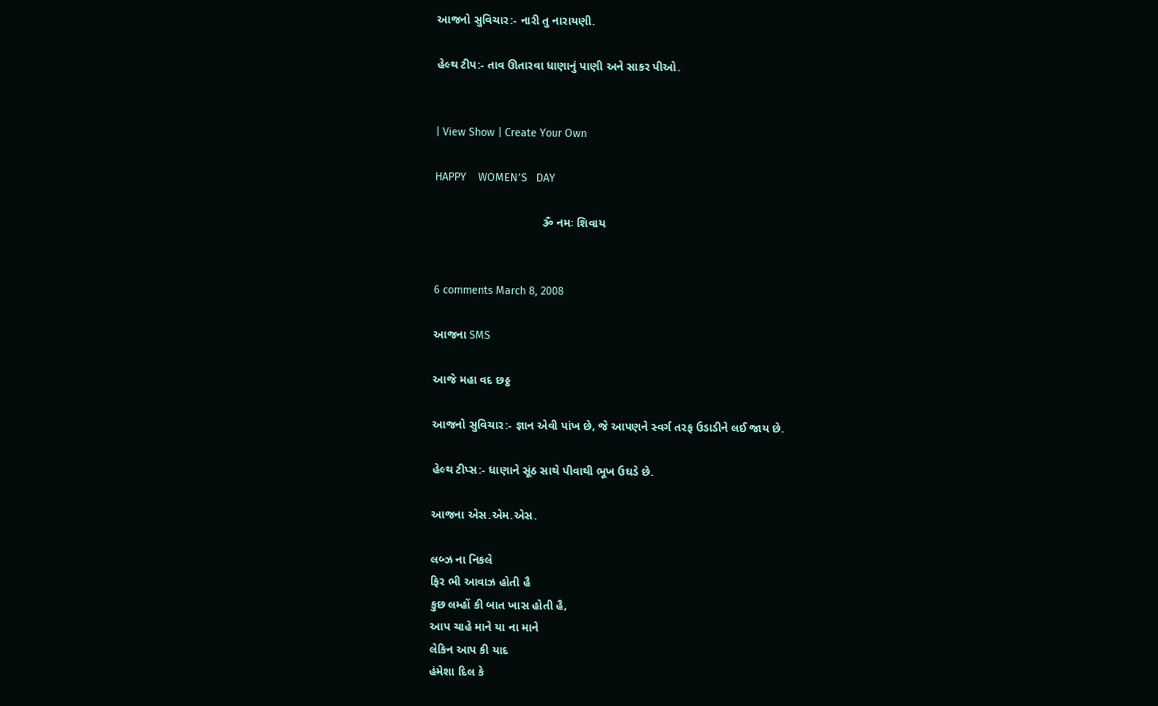આજનો સુવિચાર:- નારી તુ નારાયણી.

હેલ્થ ટીપ:- તાવ ઊતારવા ધાણાનું પાણી અને સાકર પીઓ.


| View Show | Create Your Own

HAPPY    WOMEN’S   DAY

                                 ૐ નમઃ શિવાય


6 comments March 8, 2008

આજના SMS

આજે મહા વદ છઠ્ઠ

આજનો સુવિચાર:- જ્ઞાન એવી પાંખ છે, જે આપણને સ્વર્ગ તરફ ઉડાડીને લઈ જાય છે.

હેલ્થ ટીપ્સ:- ધાણાને સૂંઠ સાથે પીવાથી ભૂખ ઉઘડે છે.

આજના એસ.એમ.એસ.

લબ્ઝ ના નિકલે
ફિર ભી આવાઝ હોતી હૈ
કુછ લમ્હોં કી બાત ખાસ હોતી હૈ,
આપ ચાહે માને યા ના માને
લેકિન આપ કી યાદ
હંમેશા દિલ કે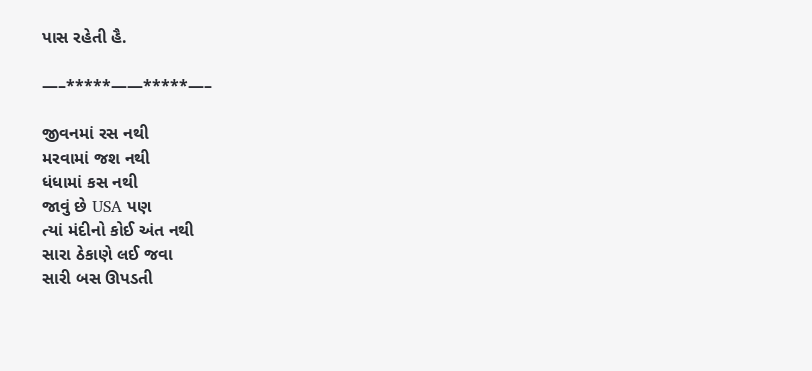પાસ રહેતી હૈ.

—–*****——*****—–

જીવનમાં રસ નથી
મરવામાં જશ નથી
ધંધામાં કસ નથી
જાવું છે USA પણ
ત્યાં મંદીનો કોઈ અંત નથી
સારા ઠેકાણે લઈ જવા
સારી બસ ઊપડતી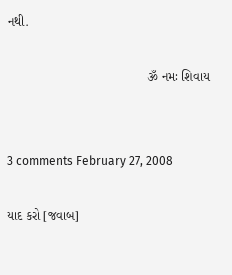નથી.

                                       ૐ નમઃ શિવાય


3 comments February 27, 2008

યાદ કરો [જવાબ]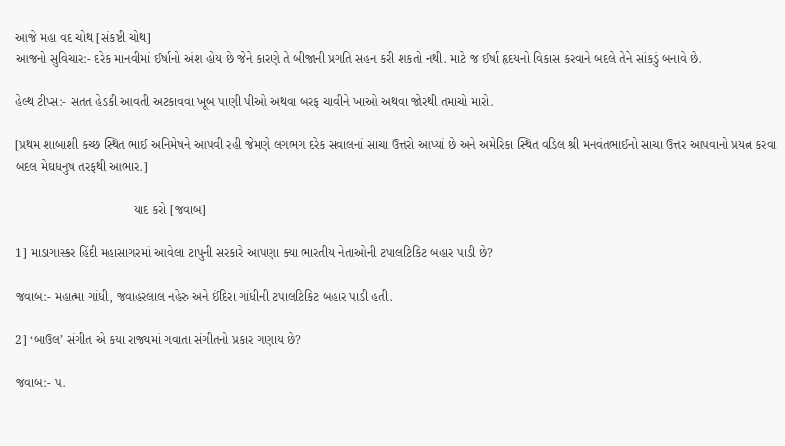આજે મહા વદ ચોથ [સંકષ્ટી ચોથ]
આજનો સુવિચાર:- દરેક માનવીમાં ઈર્ષાનો અંશ હોય છે જેને કારણે તે બીજાની પ્રગતિ સહન કરી શકતો નથી. માટે જ ઈર્ષા હૃદયનો વિકાસ કરવાને બદલે તેને સાંકડું બનાવે છે.

હેલ્થ ટીપ્સ:- સતત હેડકી આવતી અટકાવવા ખૂબ પાણી પીઓ અથવા બરફ ચાવીને ખાઓ અથવા જોરથી તમાચો મારો.

[પ્રથમ શાબાશી કચ્છ સ્થિત ભાઈ અનિમેષને આપવી રહી જેમણે લગભગ દરેક સવાલનાં સાચા ઉત્તરો આપ્યાં છે અને અમેરિકા સ્થિત વડિલ શ્રી મનવંતભાઈનો સાચા ઉત્તર આપવાનો પ્રયત્ન કરવા બદલ મેઘધનુષ તરફથી આભાર.]

                                 યાદ કરો [જવાબ]

1] માડાગાસ્કર હિંદી મહાસાગરમાં આવેલા ટાપુની સરકારે આપણા ક્યા ભારતીય નેતાઓની ટપાલટિકિટ બહાર પાડી છે?

જવાબ:- મહાત્મા ગાંધી, જવાહરલાલ નહેરુ અને ઈંદિરા ગાંધીની ટપાલટિકિટ બહાર પાડી હતી.

2] ‘બાઉલ’ સંગીત એ કયા રાજ્યમાં ગવાતા સંગીતનો પ્રકાર ગણાય છે?

જવાબ:- પ.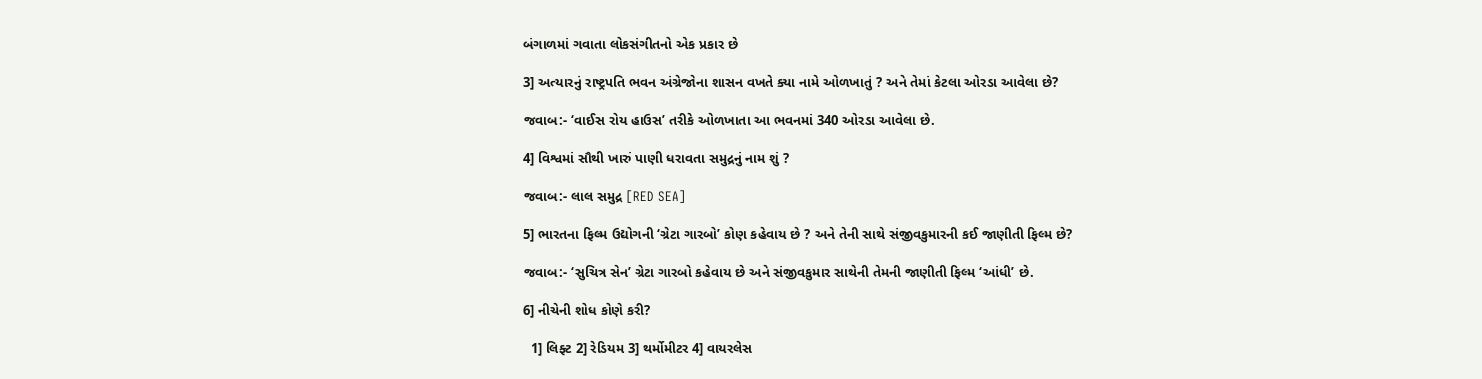બંગાળમાં ગવાતા લોકસંગીતનો એક પ્રકાર છે

3] અત્યારનું રાષ્ટ્રપતિ ભવન અંગ્રેજોના શાસન વખતે ક્યા નામે ઓળખાતું ? અને તેમાં કેટલા ઓરડા આવેલા છે?

જવાબ:- ‘વાઈસ રોય હાઉસ’ તરીકે ઓળખાતા આ ભવનમાં 340 ઓરડા આવેલા છે.

4] વિશ્વમાં સૌથી ખારું પાણી ધરાવતા સમુદ્રનું નામ શું ?

જવાબ:- લાલ સમુદ્ર [RED SEA]

5] ભારતના ફિલ્મ ઉદ્યોગની ‘ગ્રેટા ગારબો’ કોણ કહેવાય છે ? અને તેની સાથે સંજીવકુમારની કઈ જાણીતી ફિલ્મ છે?

જવાબ:- ‘સુચિત્ર સેન’ ગ્રેટા ગારબો કહેવાય છે અને સંજીવકુમાર સાથેની તેમની જાણીતી ફિલ્મ ‘આંધી’ છે.

6] નીચેની શોધ કોણે કરી?

  1] લિફ્ટ 2] રેડિયમ 3] થર્મોમીટર 4] વાયરલેસ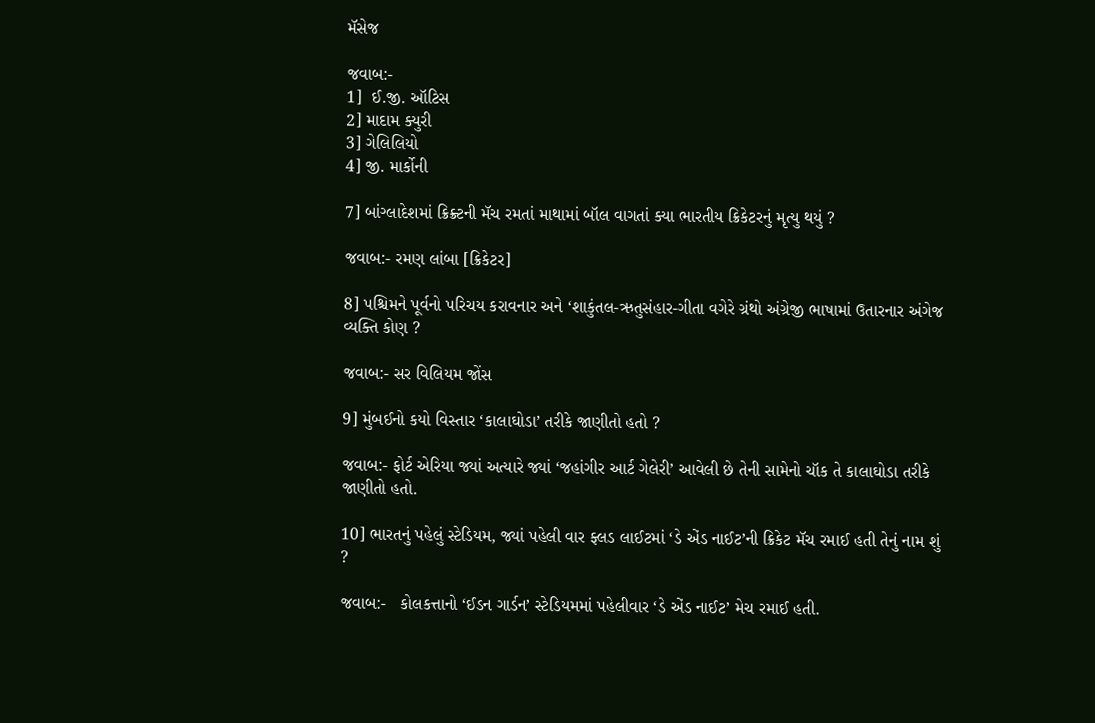મૅસેજ

જવાબ:-
1]  ઈ.જી. ઑટિસ
2] માદામ ક્યુરી
3] ગેલિલિયો
4] જી. માર્કોની

7] બાંગ્લાદેશમાં ક્રિક્ર્ટની મૅચ રમતાં માથામાં બૉલ વાગતાં ક્યા ભારતીય ક્રિકેટરનું મૃત્યુ થયું ?

જવાબ:- રમણ લાંબા [ક્રિકેટર]

8] પશ્ચિમને પૂર્વનો પરિચય કરાવનાર અને ‘શાકુંતલ-ઋતુસંહાર-ગીતા વગેરે ગ્રંથો અંગ્રેજી ભાષામાં ઉતારનાર અંગેજ વ્યક્તિ કોણ ?

જવાબ:- સર વિલિયમ જોંસ

9] મુંબઈનો કયો વિસ્તાર ‘કાલાઘોડા’ તરીકે જાણીતો હતો ?

જવાબ:- ફોર્ટ એરિયા જ્યાં અત્યારે જ્યાં ‘જહાંગીર આર્ટ ગેલેરી’ આવેલી છે તેની સામેનો ચૉક તે કાલાઘોડા તરીકે જાણીતો હતો.

10] ભારતનું પહેલું સ્ટેડિયમ, જ્યાં પહેલી વાર ફ્લડ લાઈટમાં ‘ડે એંડ નાઈટ’ની ક્રિકેટ મૅચ રમાઈ હતી તેનું નામ શું ?

જવાબ:-   કોલકત્તાનો ‘ઈડન ગાર્ડન’ સ્ટેડિયમમાં પહેલીવાર ‘ડે એંડ નાઈટ’ મેચ રમાઈ હતી.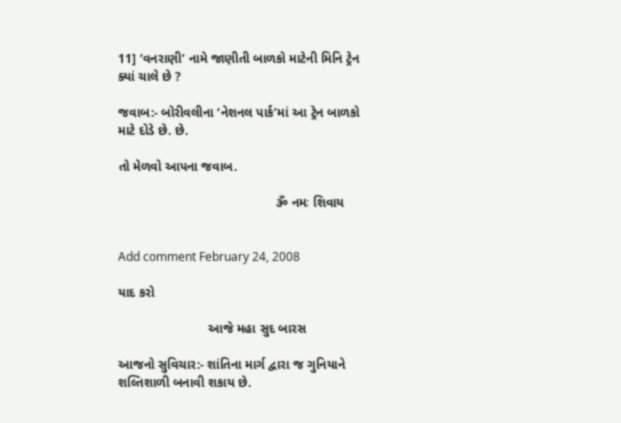11] ‘વનરાણી’ નામે જાણીતી બાળકો માટેની મિનિ ટ્રેન ક્યાં ચાલે છે ?

જવાબ:- બોરીવલીના ‘નેશનલ પાર્ક’માં આ ટ્રેન બાળકો માટે દોડે છે. છે.

તો મેળવો આપના જવાબ.

                                            ૐ નમઃ શિવાય


Add comment February 24, 2008

યાદ કરો

                         આજે મહા સુદ બારસ

આજનો સુવિચાર:- શાંતિના માર્ગ દ્વારા જ ગુનિયાને શલ્તિશાળી બનાવી શકાય છે.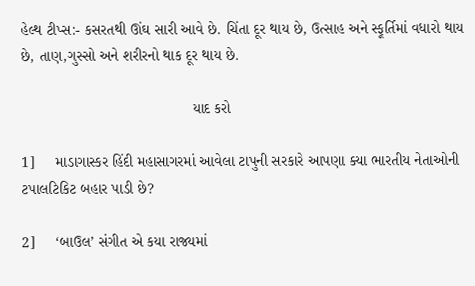હેલ્થ ટીપ્સ:- કસરતથી ઊંઘ સારી આવે છે. ચિંતા દૂર થાય છે, ઉત્સાહ અને સ્ફૂર્તિમાં વધારો થાય છે, તાણ,ગુસ્સો અને શરીરનો થાક દૂર થાય છે.

                                         યાદ કરો

1]     માડાગાસ્કર હિંદી મહાસાગરમાં આવેલા ટાપુની સરકારે આપણા ક્યા ભારતીય નેતાઓની ટપાલટિકિટ બહાર પાડી છે?

2]     ‘બાઉલ’ સંગીત એ કયા રાજ્યમાં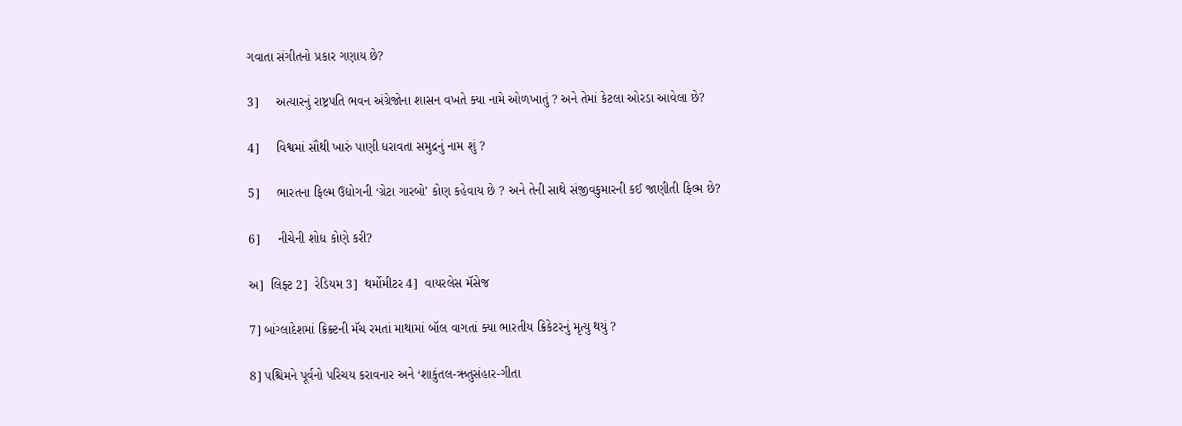ગવાતા સંગીતનો પ્રકાર ગણાય છે?

3]     અત્યારનું રાષ્ટ્રપતિ ભવન અંગ્રેજોના શાસન વખતે ક્યા નામે ઓળખાતું ? અને તેમાં કેટલા ઓરડા આવેલા છે?

4]     વિશ્વમાં સૌથી ખારું પાણી ધરાવતા સમુદ્રનું નામ શું ?

5]     ભારતના ફિલ્મ ઉદ્યોગની ‘ગ્રેટા ગારબો’ કોણ કહેવાય છે ? અને તેની સાથે સંજીવકુમારની કઈ જાણીતી ફિલ્મ છે?

6]     નીચેની શોધ કોણે કરી?

અ]  લિફ્ટ 2]  રેડિયમ 3]  થર્મોમીટર 4]  વાયરલેસ મૅસેજ

7] બાંગ્લાદેશમાં ક્રિક્ર્ટની મૅચ રમતાં માથામાં બૉલ વાગતાં ક્યા ભારતીય ક્રિકેટરનું મૃત્યુ થયું ?

8] પશ્ચિમને પૂર્વનો પરિચય કરાવનાર અને ‘શાકુંતલ-ઋતુસંહાર-ગીતા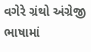વગેરે ગ્રંથો અંગ્રેજી ભાષામાં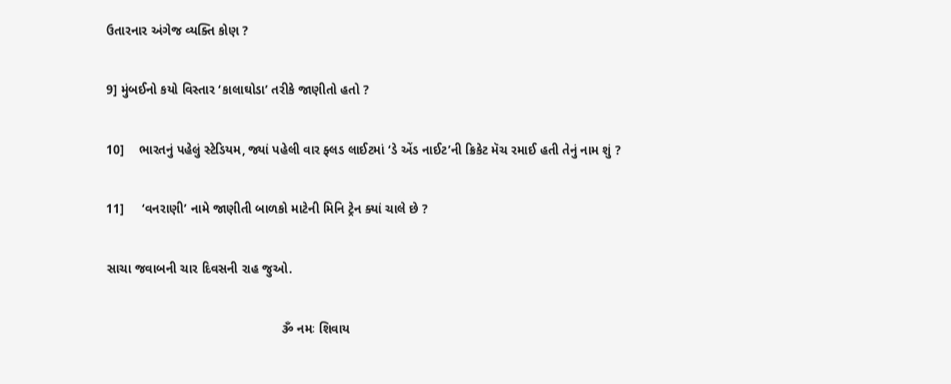ઉતારનાર અંગેજ વ્યક્તિ કોણ ?

9] મુંબઈનો કયો વિસ્તાર ‘કાલાઘોડા’ તરીકે જાણીતો હતો ?

10]    ભારતનું પહેલું સ્ટેડિયમ, જ્યાં પહેલી વાર ફ્લડ લાઈટમાં ‘ડે એંડ નાઈટ’ની ક્રિકેટ મૅચ રમાઈ હતી તેનું નામ શું ?

11]     ‘વનરાણી’ નામે જાણીતી બાળકો માટેની મિનિ ટ્રેન ક્યાં ચાલે છે ?

સાચા જવાબની ચાર દિવસની રાહ જુઓ.

                                                 ૐ નમઃ શિવાય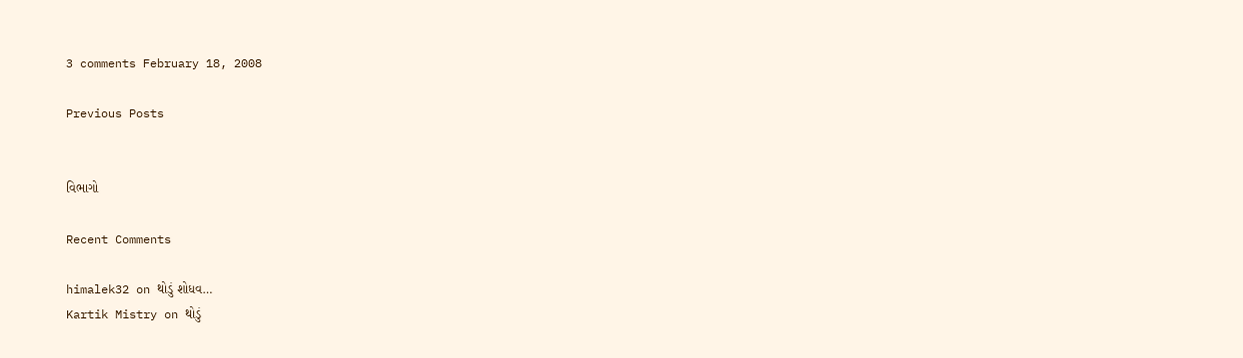3 comments February 18, 2008

Previous Posts


વિભાગો

Recent Comments

himalek32 on થોડું શોધવ…
Kartik Mistry on થોડું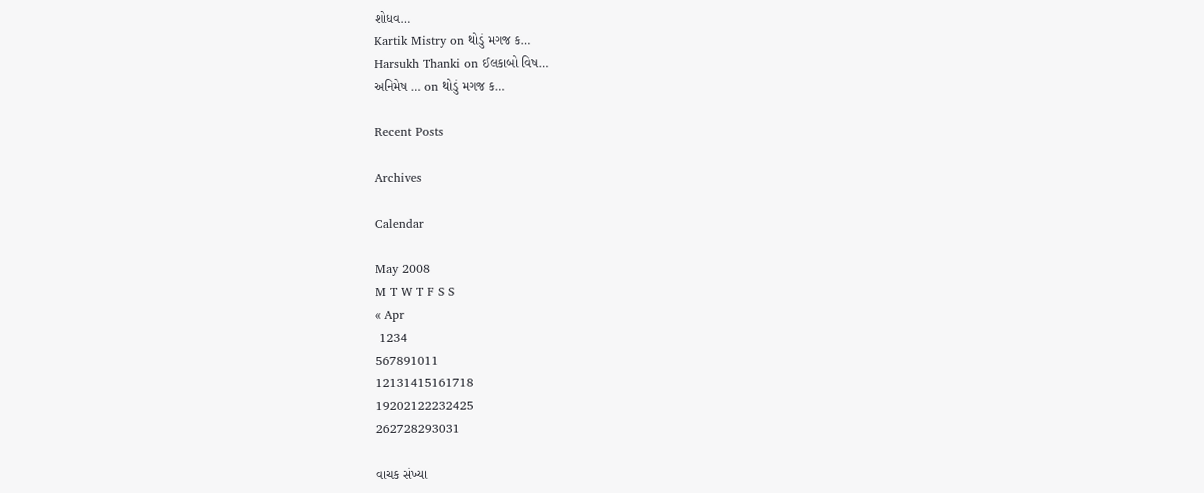શોધવ…
Kartik Mistry on થોડું મગજ ક…
Harsukh Thanki on ઈલકાબો વિષ…
અનિમેષ … on થોડું મગજ ક…

Recent Posts

Archives

Calendar

May 2008
M T W T F S S
« Apr
 1234
567891011
12131415161718
19202122232425
262728293031

વાચક સંખ્યા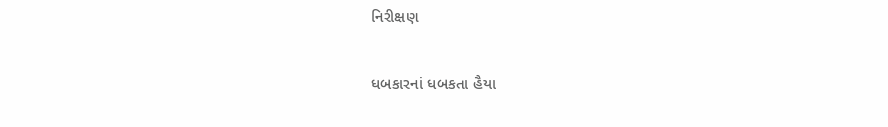નિરીક્ષણ

ધબકારનાં ધબકતા હૈયા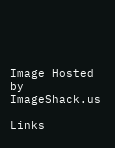Image Hosted by ImageShack.us

Links